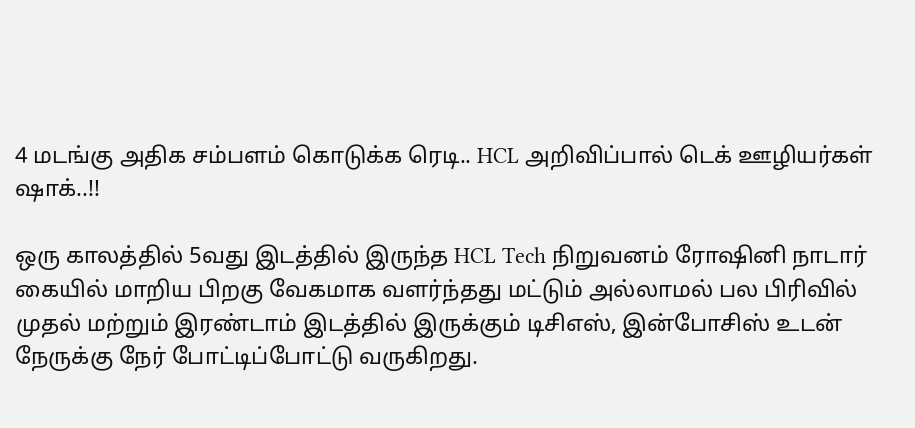4 மடங்கு அதிக சம்பளம் கொடுக்க ரெடி.. HCL அறிவிப்பால் டெக் ஊழியர்கள் ஷாக்..!!

ஒரு காலத்தில் 5வது இடத்தில் இருந்த HCL Tech நிறுவனம் ரோஷினி நாடார் கையில் மாறிய பிறகு வேகமாக வளர்ந்தது மட்டும் அல்லாமல் பல பிரிவில் முதல் மற்றும் இரண்டாம் இடத்தில் இருக்கும் டிசிஎஸ், இன்போசிஸ் உடன் நேருக்கு நேர் போட்டிப்போட்டு வருகிறது.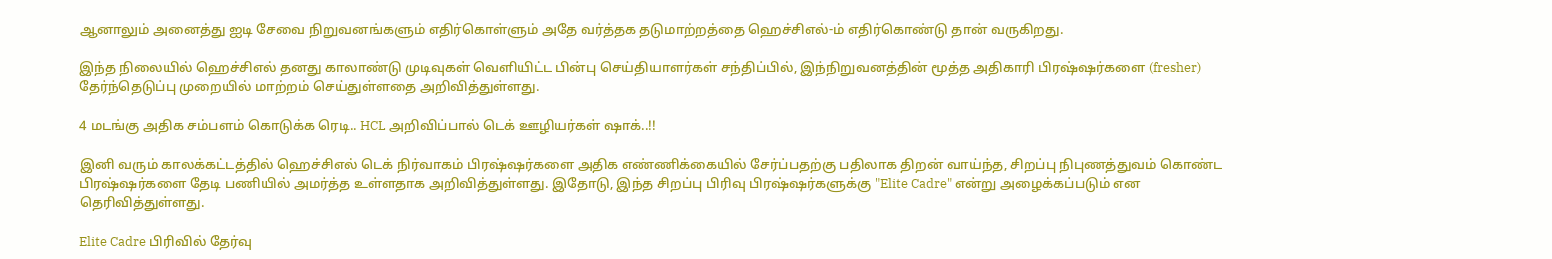ஆனாலும் அனைத்து ஐடி சேவை நிறுவனங்களும் எதிர்கொள்ளும் அதே வர்த்தக தடுமாற்றத்தை ஹெச்சிஎல்-ம் எதிர்கொண்டு தான் வருகிறது.

இந்த நிலையில் ஹெச்சிஎல் தனது காலாண்டு முடிவுகள் வெளியிட்ட பின்பு செய்தியாளர்கள் சந்திப்பில், இந்நிறுவனத்தின் மூத்த அதிகாரி பிரஷ்ஷர்களை (fresher) தேர்ந்தெடுப்பு முறையில் மாற்றம் செய்துள்ளதை அறிவித்துள்ளது.

4 மடங்கு அதிக சம்பளம் கொடுக்க ரெடி.. HCL அறிவிப்பால் டெக் ஊழியர்கள் ஷாக்..!!

இனி வரும் காலக்கட்டத்தில் ஹெச்சிஎல் டெக் நிர்வாகம் பிரஷ்ஷர்களை அதிக எண்ணிக்கையில் சேர்ப்பதற்கு பதிலாக திறன் வாய்ந்த, சிறப்பு நிபுணத்துவம் கொண்ட பிரஷ்ஷர்களை தேடி பணியில் அமர்த்த உள்ளதாக அறிவித்துள்ளது. இதோடு, இந்த சிறப்பு பிரிவு பிரஷ்ஷர்களுக்கு "Elite Cadre" என்று அழைக்கப்படும் என தெரிவித்துள்ளது.

Elite Cadre பிரிவில் தேர்வு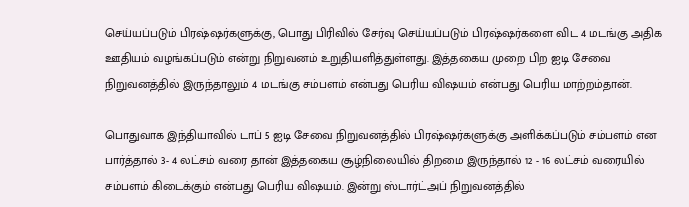செய்யப்படும் பிரஷ்ஷர்களுக்கு, பொது பிரிவில் சேர்வு செய்யப்படும் பிரஷ்ஷர்களை விட 4 மடங்கு அதிக ஊதியம் வழங்கப்படும் என்று நிறுவனம் உறுதியளித்துள்ளது. இத்தகைய முறை பிற ஐடி சேவை நிறுவனத்தில் இருந்தாலும் 4 மடங்கு சம்பளம் என்பது பெரிய விஷயம் என்பது பெரிய மாற்றம்தான்.

பொதுவாக இந்தியாவில் டாப் 5 ஐடி சேவை நிறுவனத்தில் பிரஷ்ஷர்களுக்கு அளிக்கப்படும் சம்பளம் என பார்த்தால் 3- 4 லட்சம் வரை தான் இத்தகைய சூழ்நிலையில் திறமை இருந்தால் 12 - 16 லட்சம் வரையில் சம்பளம் கிடைக்கும் என்பது பெரிய விஷயம். இன்று ஸ்டார்ட்அப் நிறுவனத்தில்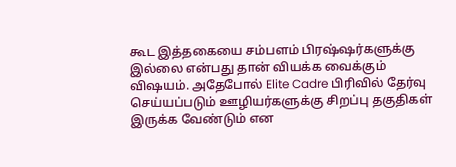கூட இத்தகையை சம்பளம் பிரஷ்ஷர்களுக்கு இல்லை என்பது தான் வியக்க வைக்கும் விஷயம். அதேபோல் Elite Cadre பிரிவில் தேர்வு செய்யப்படும் ஊழியர்களுக்கு சிறப்பு தகுதிகள் இருக்க வேண்டும் என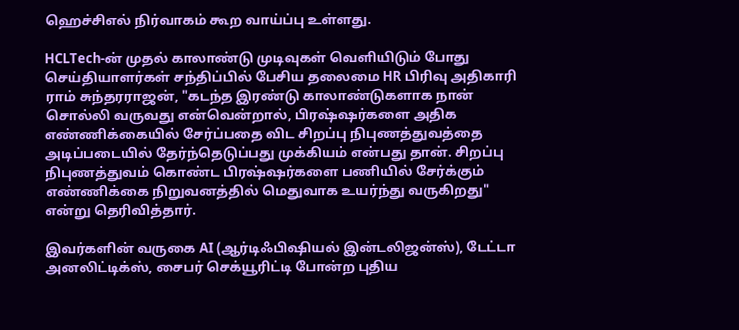ஹெச்சிஎல் நிர்வாகம் கூற வாய்ப்பு உள்ளது.

HCLTech-ன் முதல் காலாண்டு முடிவுகள் வெளியிடும் போது செய்தியாளர்கள் சந்திப்பில் பேசிய தலைமை HR பிரிவு அதிகாரி ராம் சுந்தரராஜன், "கடந்த இரண்டு காலாண்டுகளாக நான் சொல்லி வருவது என்வென்றால், பிரஷ்ஷர்களை அதிக எண்ணிக்கையில் சேர்ப்பதை விட சிறப்பு நிபுணத்துவத்தை அடிப்படையில் தேர்ந்தெடுப்பது முக்கியம் என்பது தான். சிறப்பு நிபுணத்துவம் கொண்ட பிரஷ்ஷர்களை பணியில் சேர்க்கும் எண்ணிக்கை நிறுவனத்தில் மெதுவாக உயர்ந்து வருகிறது" என்று தெரிவித்தார்.

இவர்களின் வருகை AI (ஆர்டிஃபிஷியல் இன்டலிஜன்ஸ்), டேட்டா அனலிட்டிக்ஸ், சைபர் செக்யூரிட்டி போன்ற புதிய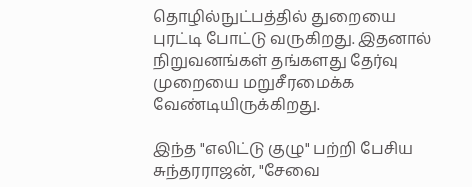தொழில்நுட்பத்தில் துறையை புரட்டி போட்டு வருகிறது. இதனால் நிறுவனங்கள் தங்களது தேர்வு முறையை மறுசீரமைக்க வேண்டியிருக்கிறது.

இந்த "எலிட்டு குழு" பற்றி பேசிய சுந்தரராஜன், "சேவை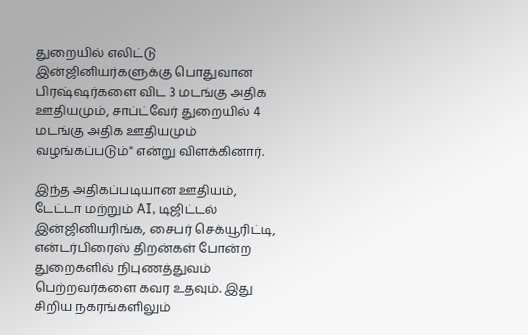துறையில் எலிட்டு இன்ஜினியர்களுக்கு பொதுவான பிரஷ்ஷர்களை விட 3 மடங்கு அதிக ஊதியமும், சாப்ட்வேர் துறையில் 4 மடங்கு அதிக ஊதியமும் வழங்கப்படும்" என்று விளக்கினார்.

இந்த அதிகப்படியான ஊதியம், டேட்டா மற்றும் AI, டிஜிட்டல் இன்ஜினியரிங்க, சைபர் செக்யூரிட்டி, என்டர்பிரைஸ் திறன்கள் போன்ற துறைகளில் நிபுணத்துவம் பெற்றவர்களை கவர உதவும். இது சிறிய நகரங்களிலும்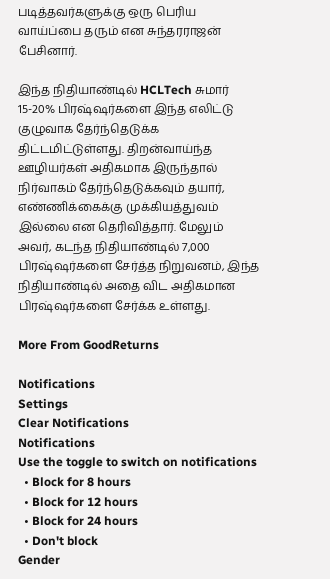படித்தவர்களுக்கு ஒரு பெரிய வாய்ப்பை தரும் என சுந்தரராஜன் பேசினார்.

இந்த நிதியாண்டில் HCLTech சுமார் 15-20% பிரஷ்ஷர்களை இந்த எலிட்டு குழுவாக தேர்ந்தெடுக்க திட்டமிட்டுள்ளது. திறன்வாய்ந்த ஊழியர்கள் அதிகமாக இருந்தால் நிர்வாகம் தேர்ந்தெடுக்கவும் தயார், எண்ணிக்கைக்கு முக்கியத்துவம் இல்லை என தெரிவித்தார். மேலும் அவர், கடந்த நிதியாண்டில் 7,000 பிரஷ்ஷர்களை சேர்த்த நிறுவனம், இந்த நிதியாண்டில் அதை விட அதிகமான பிரஷ்ஷர்களை சேர்க்க உள்ளது.

More From GoodReturns

Notifications
Settings
Clear Notifications
Notifications
Use the toggle to switch on notifications
  • Block for 8 hours
  • Block for 12 hours
  • Block for 24 hours
  • Don't block
Gender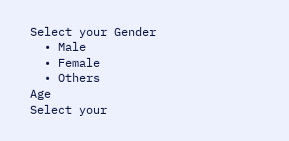Select your Gender
  • Male
  • Female
  • Others
Age
Select your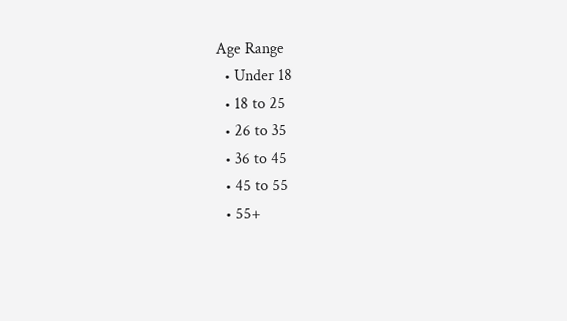Age Range
  • Under 18
  • 18 to 25
  • 26 to 35
  • 36 to 45
  • 45 to 55
  • 55+